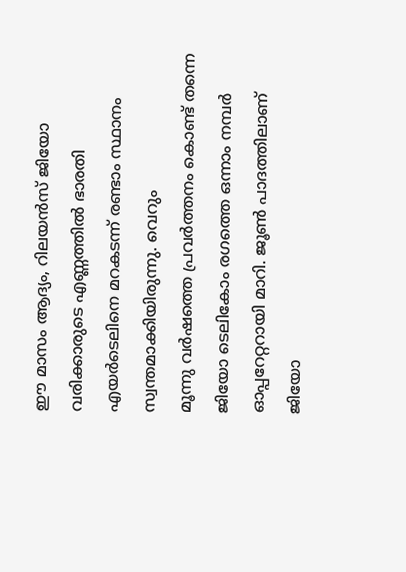ഈ മാസം ആദ്യം, റിലയൻസ് ജിയോ വരിക്കാരുടെ എണ്ണത്തിൽ ഭാരതി എയർടെലിനെ മറകടന്ന് രണ്ടാം സ്ഥാനം സ്വന്തമാക്കിയിരുന്നു. വെറും
മൂന്നു വർഷത്തെ പ്രവർത്തനം കൊണ്ട് തന്നെ ജിയോ ടെലികോം രഗത്തെ ഒന്നാം നമ്പർ ഓപ്പറേറ്ററായി മാറി. ജൂൺ പാദത്തിലാണ് ജിയോ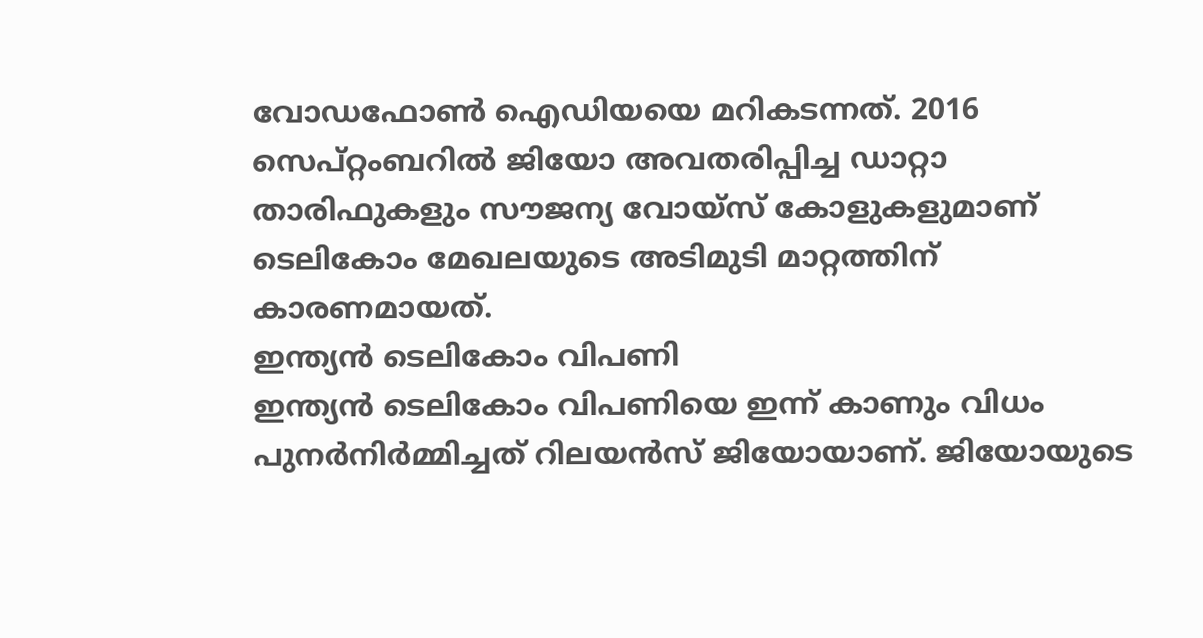വോഡഫോൺ ഐഡിയയെ മറികടന്നത്. 2016 സെപ്റ്റംബറിൽ ജിയോ അവതരിപ്പിച്ച ഡാറ്റാ താരിഫുകളും സൗജന്യ വോയ്സ് കോളുകളുമാണ് ടെലികോം മേഖലയുടെ അടിമുടി മാറ്റത്തിന് കാരണമായത്.
ഇന്ത്യൻ ടെലികോം വിപണി
ഇന്ത്യൻ ടെലികോം വിപണിയെ ഇന്ന് കാണും വിധം പുനർനിർമ്മിച്ചത് റിലയൻസ് ജിയോയാണ്. ജിയോയുടെ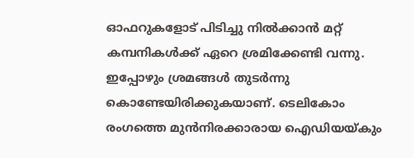ഓഫറുകളോട് പിടിച്ചു നിൽക്കാൻ മറ്റ് കമ്പനികൾക്ക് ഏറെ ശ്രമിക്കേണ്ടി വന്നു. ഇപ്പോഴും ശ്രമങ്ങൾ തുടർന്നു കൊണ്ടേയിരിക്കുകയാണ്. ടെലികോം രംഗത്തെ മുൻനിരക്കാരായ ഐഡിയയ്കും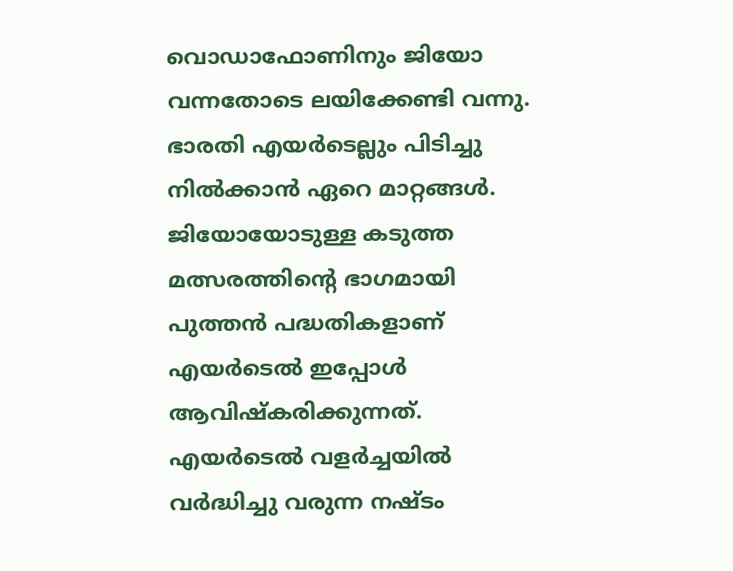വൊഡാഫോണിനും ജിയോ വന്നതോടെ ലയിക്കേണ്ടി വന്നു. ഭാരതി എയർടെല്ലും പിടിച്ചു നിൽക്കാൻ ഏറെ മാറ്റങ്ങൾ. ജിയോയോടുള്ള കടുത്ത മത്സരത്തിന്റെ ഭാഗമായി പുത്തൻ പദ്ധതികളാണ് എയർടെൽ ഇപ്പോൾ ആവിഷ്കരിക്കുന്നത്.
എയർടെൽ വളർച്ചയിൽ
വർദ്ധിച്ചു വരുന്ന നഷ്ടം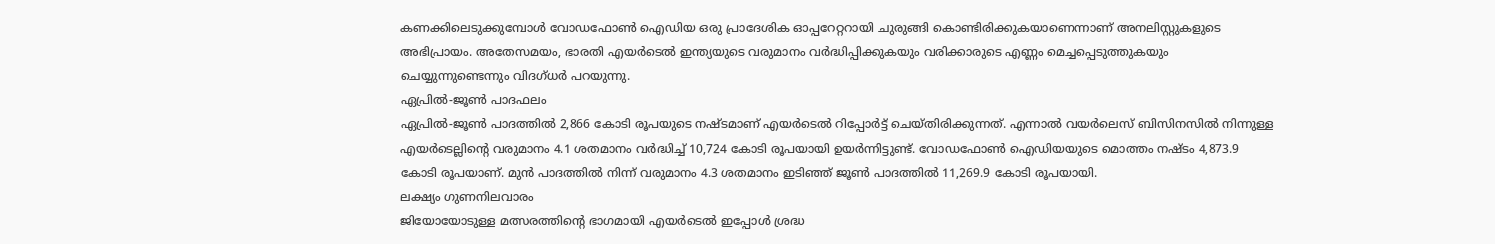കണക്കിലെടുക്കുമ്പോൾ വോഡഫോൺ ഐഡിയ ഒരു പ്രാദേശിക ഓപ്പറേറ്ററായി ചുരുങ്ങി കൊണ്ടിരിക്കുകയാണെന്നാണ് അനലിസ്റ്റുകളുടെ അഭിപ്രായം. അതേസമയം, ഭാരതി എയർടെൽ ഇന്ത്യയുടെ വരുമാനം വർദ്ധിപ്പിക്കുകയും വരിക്കാരുടെ എണ്ണം മെച്ചപ്പെടുത്തുകയും ചെയ്യുന്നുണ്ടെന്നും വിദഗ്ധർ പറയുന്നു.
ഏപ്രിൽ-ജൂൺ പാദഫലം
ഏപ്രിൽ-ജൂൺ പാദത്തിൽ 2,866 കോടി രൂപയുടെ നഷ്ടമാണ് എയർടെൽ റിപ്പോർട്ട് ചെയ്തിരിക്കുന്നത്. എന്നാൽ വയർലെസ് ബിസിനസിൽ നിന്നുള്ള എയർടെല്ലിന്റെ വരുമാനം 4.1 ശതമാനം വർദ്ധിച്ച് 10,724 കോടി രൂപയായി ഉയർന്നിട്ടുണ്ട്. വോഡഫോൺ ഐഡിയയുടെ മൊത്തം നഷ്ടം 4,873.9 കോടി രൂപയാണ്. മുൻ പാദത്തിൽ നിന്ന് വരുമാനം 4.3 ശതമാനം ഇടിഞ്ഞ് ജൂൺ പാദത്തിൽ 11,269.9 കോടി രൂപയായി.
ലക്ഷ്യം ഗുണനിലവാരം
ജിയോയോടുള്ള മത്സരത്തിന്റെ ഭാഗമായി എയർടെൽ ഇപ്പോൾ ശ്രദ്ധ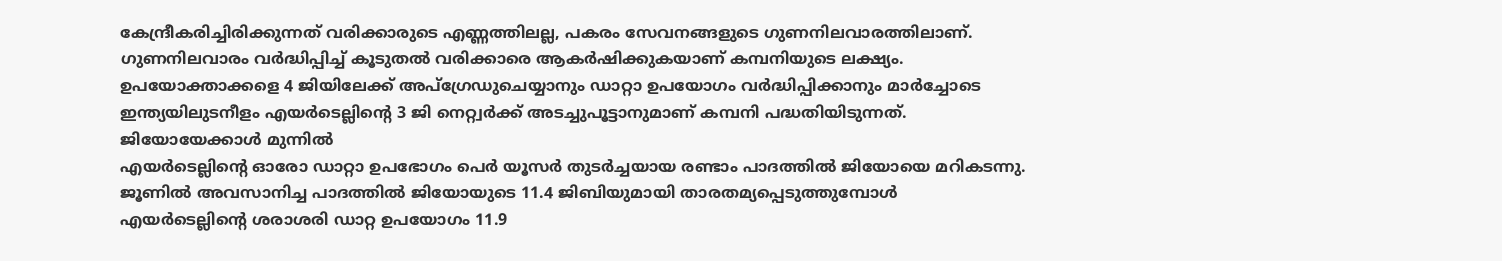കേന്ദ്രീകരിച്ചിരിക്കുന്നത് വരിക്കാരുടെ എണ്ണത്തിലല്ല, പകരം സേവനങ്ങളുടെ ഗുണനിലവാരത്തിലാണ്. ഗുണനിലവാരം വർദ്ധിപ്പിച്ച് കൂടുതൽ വരിക്കാരെ ആകർഷിക്കുകയാണ് കമ്പനിയുടെ ലക്ഷ്യം. ഉപയോക്താക്കളെ 4 ജിയിലേക്ക് അപ്ഗ്രേഡുചെയ്യാനും ഡാറ്റാ ഉപയോഗം വർദ്ധിപ്പിക്കാനും മാർച്ചോടെ ഇന്ത്യയിലുടനീളം എയർടെല്ലിന്റെ 3 ജി നെറ്റ്വർക്ക് അടച്ചുപൂട്ടാനുമാണ് കമ്പനി പദ്ധതിയിടുന്നത്.
ജിയോയേക്കാൾ മുന്നിൽ
എയർടെല്ലിന്റെ ഓരോ ഡാറ്റാ ഉപഭോഗം പെർ യൂസർ തുടർച്ചയായ രണ്ടാം പാദത്തിൽ ജിയോയെ മറികടന്നു. ജൂണിൽ അവസാനിച്ച പാദത്തിൽ ജിയോയുടെ 11.4 ജിബിയുമായി താരതമ്യപ്പെടുത്തുമ്പോൾ എയർടെല്ലിന്റെ ശരാശരി ഡാറ്റ ഉപയോഗം 11.9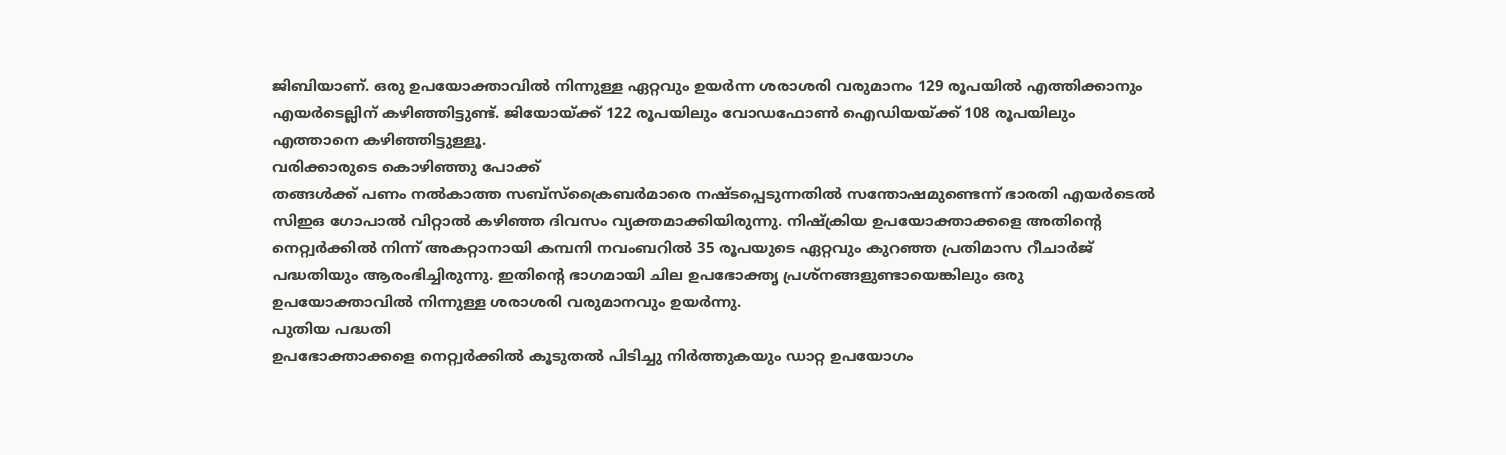ജിബിയാണ്. ഒരു ഉപയോക്താവിൽ നിന്നുള്ള ഏറ്റവും ഉയർന്ന ശരാശരി വരുമാനം 129 രൂപയിൽ എത്തിക്കാനും എയർടെല്ലിന് കഴിഞ്ഞിട്ടുണ്ട്. ജിയോയ്ക്ക് 122 രൂപയിലും വോഡഫോൺ ഐഡിയയ്ക്ക് 108 രൂപയിലും എത്താനെ കഴിഞ്ഞിട്ടുള്ളൂ.
വരിക്കാരുടെ കൊഴിഞ്ഞു പോക്ക്
തങ്ങൾക്ക് പണം നൽകാത്ത സബ്സ്ക്രൈബർമാരെ നഷ്ടപ്പെടുന്നതിൽ സന്തോഷമുണ്ടെന്ന് ഭാരതി എയർടെൽ സിഇഒ ഗോപാൽ വിറ്റാൽ കഴിഞ്ഞ ദിവസം വ്യക്തമാക്കിയിരുന്നു. നിഷ്ക്രിയ ഉപയോക്താക്കളെ അതിന്റെ നെറ്റ്വർക്കിൽ നിന്ന് അകറ്റാനായി കമ്പനി നവംബറിൽ 35 രൂപയുടെ ഏറ്റവും കുറഞ്ഞ പ്രതിമാസ റീചാർജ് പദ്ധതിയും ആരംഭിച്ചിരുന്നു. ഇതിന്റെ ഭാഗമായി ചില ഉപഭോക്തൃ പ്രശ്നങ്ങളുണ്ടായെങ്കിലും ഒരു ഉപയോക്താവിൽ നിന്നുള്ള ശരാശരി വരുമാനവും ഉയർന്നു.
പുതിയ പദ്ധതി
ഉപഭോക്താക്കളെ നെറ്റ്വർക്കിൽ കൂടുതൽ പിടിച്ചു നിർത്തുകയും ഡാറ്റ ഉപയോഗം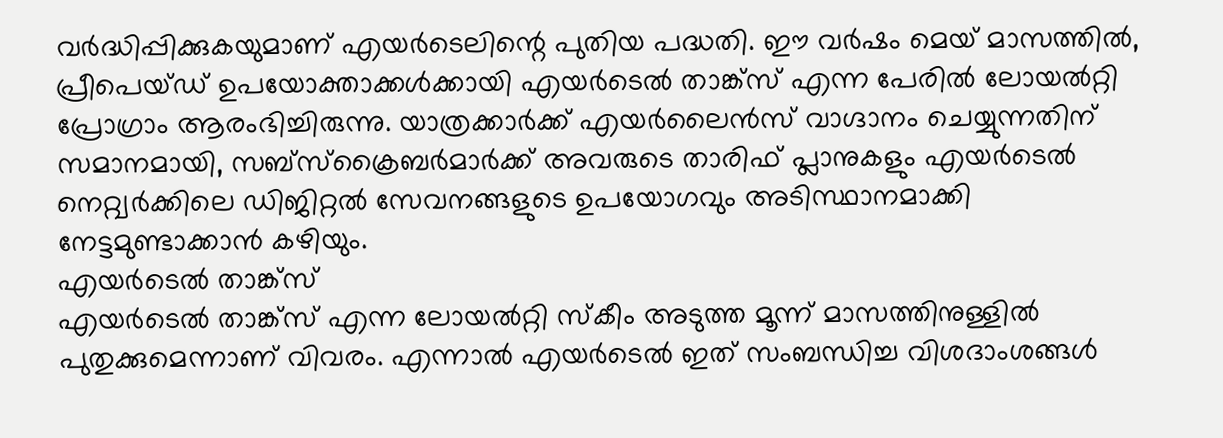വർദ്ധിപ്പിക്കുകയുമാണ് എയർടെലിന്റെ പുതിയ പദ്ധതി. ഈ വർഷം മെയ് മാസത്തിൽ, പ്രീപെയ്ഡ് ഉപയോക്താക്കൾക്കായി എയർടെൽ താങ്ക്സ് എന്ന പേരിൽ ലോയൽറ്റി പ്രോഗ്രാം ആരംഭിച്ചിരുന്നു. യാത്രക്കാർക്ക് എയർലൈൻസ് വാഗ്ദാനം ചെയ്യുന്നതിന് സമാനമായി, സബ്സ്ക്രൈബർമാർക്ക് അവരുടെ താരിഫ് പ്ലാനുകളും എയർടെൽ നെറ്റ്വർക്കിലെ ഡിജിറ്റൽ സേവനങ്ങളുടെ ഉപയോഗവും അടിസ്ഥാനമാക്കി നേട്ടമുണ്ടാക്കാൻ കഴിയും.
എയർടെൽ താങ്ക്സ്
എയർടെൽ താങ്ക്സ് എന്ന ലോയൽറ്റി സ്കീം അടുത്ത മൂന്ന് മാസത്തിനുള്ളിൽ പുതുക്കുമെന്നാണ് വിവരം. എന്നാൽ എയർടെൽ ഇത് സംബന്ധിച്ച വിശദാംശങ്ങൾ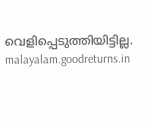വെളിപ്പെടുത്തിയിട്ടില്ല.
malayalam.goodreturns.in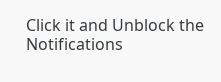Click it and Unblock the Notifications